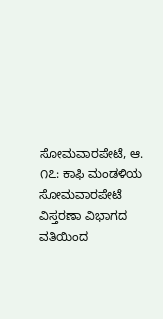ಸೋಮವಾರಪೇಟೆ, ಆ. ೧೭: ಕಾಫಿ ಮಂಡಳಿಯ ಸೋಮವಾರಪೇಟೆ ವಿಸ್ತರಣಾ ವಿಭಾಗದ ವತಿಯಿಂದ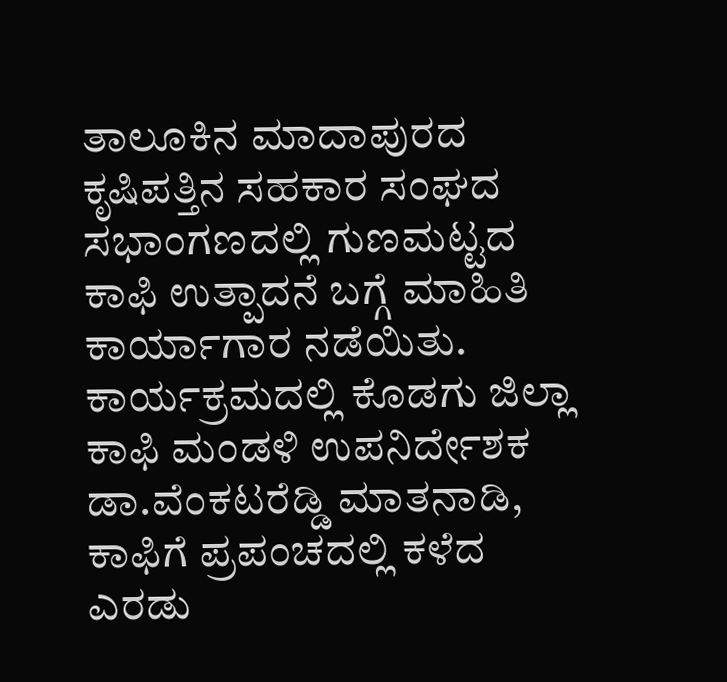ತಾಲೂಕಿನ ಮಾದಾಪುರದ ಕೃಷಿಪತ್ತಿನ ಸಹಕಾರ ಸಂಘದ ಸಭಾಂಗಣದಲ್ಲಿ ಗುಣಮಟ್ಟದ ಕಾಫಿ ಉತ್ಪಾದನೆ ಬಗ್ಗೆ ಮಾಹಿತಿ ಕಾರ್ಯಾಗಾರ ನಡೆಯಿತು.
ಕಾರ್ಯಕ್ರಮದಲ್ಲಿ ಕೊಡಗು ಜಿಲ್ಲಾ ಕಾಫಿ ಮಂಡಳಿ ಉಪನಿರ್ದೇಶಕ ಡಾ.ವೆಂಕಟರೆಡ್ಡಿ ಮಾತನಾಡಿ, ಕಾಫಿಗೆ ಪ್ರಪಂಚದಲ್ಲಿ ಕಳೆದ ಎರಡು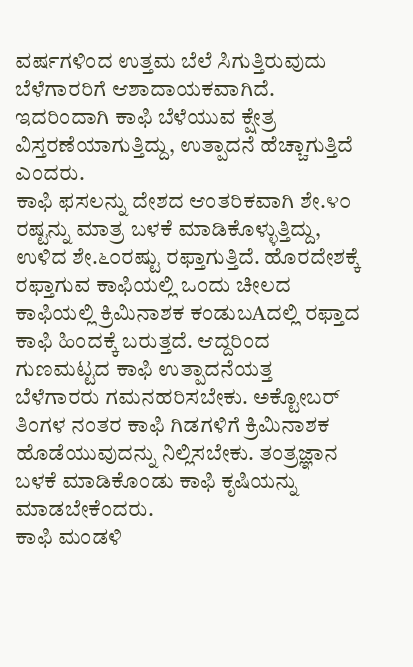ವರ್ಷಗಳಿಂದ ಉತ್ತಮ ಬೆಲೆ ಸಿಗುತ್ತಿರುವುದು ಬೆಳೆಗಾರರಿಗೆ ಆಶಾದಾಯಕವಾಗಿದೆ. ಇದರಿಂದಾಗಿ ಕಾಫಿ ಬೆಳೆಯುವ ಕ್ಷೇತ್ರ ವಿಸ್ತರಣೆಯಾಗುತ್ತಿದ್ದು, ಉತ್ಪಾದನೆ ಹೆಚ್ಚಾಗುತ್ತಿದೆ ಎಂದರು.
ಕಾಫಿ ಫಸಲನ್ನು ದೇಶದ ಆಂತರಿಕವಾಗಿ ಶೇ.೪೦ ರಷ್ಟನ್ನು ಮಾತ್ರ ಬಳಕೆ ಮಾಡಿಕೊಳ್ಳುತ್ತಿದ್ದು, ಉಳಿದ ಶೇ.೬೦ರಷ್ಟು ರಫ್ತಾಗುತ್ತಿದೆ. ಹೊರದೇಶಕ್ಕೆ ರಫ್ತಾಗುವ ಕಾಫಿಯಲ್ಲಿ ಒಂದು ಚೀಲದ ಕಾಫಿಯಲ್ಲಿ ಕ್ರಿಮಿನಾಶಕ ಕಂಡುಬAದಲ್ಲಿ ರಫ್ತಾದ ಕಾಫಿ ಹಿಂದಕ್ಕೆ ಬರುತ್ತದೆ. ಆದ್ದರಿಂದ ಗುಣಮಟ್ಟದ ಕಾಫಿ ಉತ್ಪಾದನೆಯತ್ತ ಬೆಳೆಗಾರರು ಗಮನಹರಿಸಬೇಕು. ಅಕ್ಟೋಬರ್ ತಿಂಗಳ ನಂತರ ಕಾಫಿ ಗಿಡಗಳಿಗೆ ಕ್ರಿಮಿನಾಶಕ ಹೊಡೆಯುವುದನ್ನು ನಿಲ್ಲಿಸಬೇಕು. ತಂತ್ರಜ್ಞಾನ ಬಳಕೆ ಮಾಡಿಕೊಂಡು ಕಾಫಿ ಕೃಷಿಯನ್ನು ಮಾಡಬೇಕೆಂದರು.
ಕಾಫಿ ಮಂಡಳಿ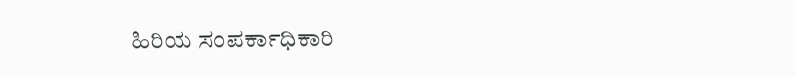ಹಿರಿಯ ಸಂಪರ್ಕಾಧಿಕಾರಿ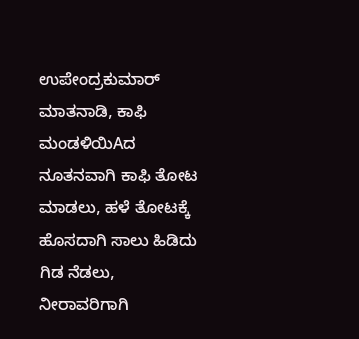ಉಪೇಂದ್ರಕುಮಾರ್ ಮಾತನಾಡಿ, ಕಾಫಿ ಮಂಡಳಿಯಿAದ ನೂತನವಾಗಿ ಕಾಫಿ ತೋಟ ಮಾಡಲು, ಹಳೆ ತೋಟಕ್ಕೆ ಹೊಸದಾಗಿ ಸಾಲು ಹಿಡಿದು ಗಿಡ ನೆಡಲು, ನೀರಾವರಿಗಾಗಿ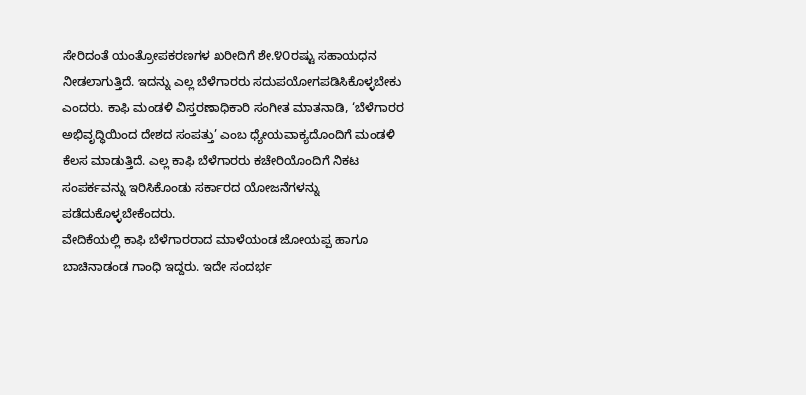ಸೇರಿದಂತೆ ಯಂತ್ರೋಪಕರಣಗಳ ಖರೀದಿಗೆ ಶೇ.೪೦ರಷ್ಟು ಸಹಾಯಧನ ನೀಡಲಾಗುತ್ತಿದೆ. ಇದನ್ನು ಎಲ್ಲ ಬೆಳೆಗಾರರು ಸದುಪಯೋಗಪಡಿಸಿಕೊಳ್ಳಬೇಕು ಎಂದರು. ಕಾಫಿ ಮಂಡಳಿ ವಿಸ್ತರಣಾಧಿಕಾರಿ ಸಂಗೀತ ಮಾತನಾಡಿ, ‘ಬೆಳೆಗಾರರ ಅಭಿವೃದ್ಧಿಯಿಂದ ದೇಶದ ಸಂಪತ್ತು’ ಎಂಬ ಧ್ಯೇಯವಾಕ್ಯದೊಂದಿಗೆ ಮಂಡಳಿ ಕೆಲಸ ಮಾಡುತ್ತಿದೆ. ಎಲ್ಲ ಕಾಫಿ ಬೆಳೆಗಾರರು ಕಚೇರಿಯೊಂದಿಗೆ ನಿಕಟ ಸಂಪರ್ಕವನ್ನು ಇರಿಸಿಕೊಂಡು ಸರ್ಕಾರದ ಯೋಜನೆಗಳನ್ನು ಪಡೆದುಕೊಳ್ಳಬೇಕೆಂದರು.
ವೇದಿಕೆಯಲ್ಲಿ ಕಾಫಿ ಬೆಳೆಗಾರರಾದ ಮಾಳೆಯಂಡ ಜೋಯಪ್ಪ ಹಾಗೂ ಬಾಚಿನಾಡಂಡ ಗಾಂಧಿ ಇದ್ದರು. ಇದೇ ಸಂದರ್ಭ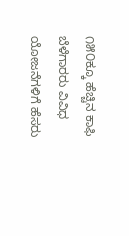೧೫೦ಕ್ಕೂ ಹೆಚ್ಚಿನ ಕಾಫಿ ಬೆಳೆಗಾರರು ವಿವಿಧ ಯೋಜನೆಗಳಿಗೆ ಹೆಸರು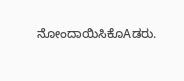ನೋಂದಾಯಿಸಿಕೊAಡರು.